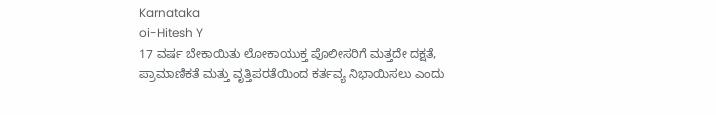Karnataka
oi-Hitesh Y
17 ವರ್ಷ ಬೇಕಾಯಿತು ಲೋಕಾಯುಕ್ತ ಪೊಲೀಸರಿಗೆ ಮತ್ತದೇ ದಕ್ಷತೆ, ಪ್ರಾಮಾಣಿಕತೆ ಮತ್ತು ವೃತ್ತಿಪರತೆಯಿಂದ ಕರ್ತವ್ಯ ನಿಭಾಯಿಸಲು ಎಂದು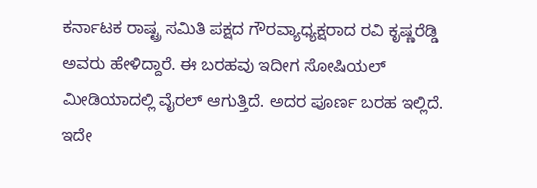ಕರ್ನಾಟಕ ರಾಷ್ಟ್ರ ಸಮಿತಿ ಪಕ್ಷದ ಗೌರವ್ಯಾಧ್ಯಕ್ಷರಾದ ರವಿ ಕೃಷ್ಣರೆಡ್ಡಿ ಅವರು ಹೇಳಿದ್ದಾರೆ. ಈ ಬರಹವು ಇದೀಗ ಸೋಷಿಯಲ್ ಮೀಡಿಯಾದಲ್ಲಿ ವೈರಲ್ ಆಗುತ್ತಿದೆ. ಅದರ ಪೂರ್ಣ ಬರಹ ಇಲ್ಲಿದೆ.
ಇದೇ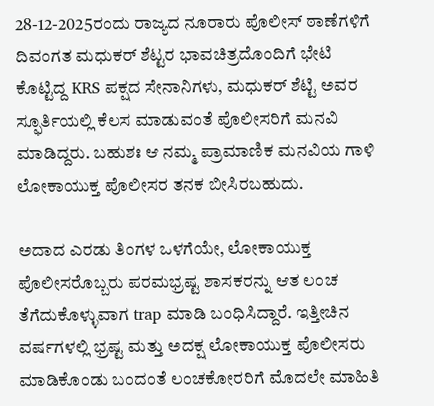28-12-2025ರಂದು ರಾಜ್ಯದ ನೂರಾರು ಪೊಲೀಸ್ ಠಾಣೆಗಳಿಗೆ ದಿವಂಗತ ಮಧುಕರ್ ಶೆಟ್ಟರ ಭಾವಚಿತ್ರದೊಂದಿಗೆ ಭೇಟಿ ಕೊಟ್ಟಿದ್ದ KRS ಪಕ್ಷದ ಸೇನಾನಿಗಳು, ಮಧುಕರ್ ಶೆಟ್ಟಿ ಅವರ ಸ್ಫೂರ್ತಿಯಲ್ಲಿ ಕೆಲಸ ಮಾಡುವಂತೆ ಪೊಲೀಸರಿಗೆ ಮನವಿ ಮಾಡಿದ್ದರು. ಬಹುಶಃ ಆ ನಮ್ಮ ಪ್ರಾಮಾಣಿಕ ಮನವಿಯ ಗಾಳಿ ಲೋಕಾಯುಕ್ತ ಪೊಲೀಸರ ತನಕ ಬೀಸಿರಬಹುದು.

ಅದಾದ ಎರಡು ತಿಂಗಳ ಒಳಗೆಯೇ, ಲೋಕಾಯುಕ್ತ ಪೊಲೀಸರೊಬ್ಬರು ಪರಮಭ್ರಷ್ಟ ಶಾಸಕರನ್ನು ಆತ ಲಂಚ ತೆಗೆದುಕೊಳ್ಳುವಾಗ trap ಮಾಡಿ ಬಂಧಿಸಿದ್ದಾರೆ. ಇತ್ತೀಚಿನ ವರ್ಷಗಳಲ್ಲಿ ಭ್ರಷ್ಟ ಮತ್ತು ಅದಕ್ಷ ಲೋಕಾಯುಕ್ತ ಪೊಲೀಸರು ಮಾಡಿಕೊಂಡು ಬಂದಂತೆ ಲಂಚಕೋರರಿಗೆ ಮೊದಲೇ ಮಾಹಿತಿ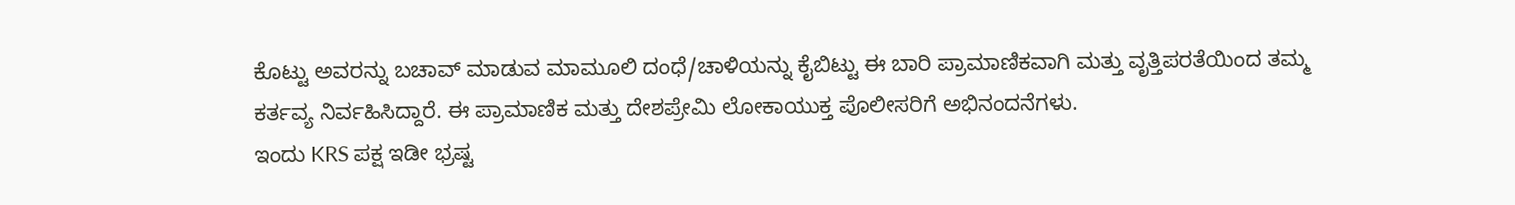ಕೊಟ್ಟು ಅವರನ್ನು ಬಚಾವ್ ಮಾಡುವ ಮಾಮೂಲಿ ದಂಧೆ/ಚಾಳಿಯನ್ನು ಕೈಬಿಟ್ಟು ಈ ಬಾರಿ ಪ್ರಾಮಾಣಿಕವಾಗಿ ಮತ್ತು ವೃತ್ತಿಪರತೆಯಿಂದ ತಮ್ಮ ಕರ್ತವ್ಯ ನಿರ್ವಹಿಸಿದ್ದಾರೆ. ಈ ಪ್ರಾಮಾಣಿಕ ಮತ್ತು ದೇಶಪ್ರೇಮಿ ಲೋಕಾಯುಕ್ತ ಪೊಲೀಸರಿಗೆ ಅಭಿನಂದನೆಗಳು.
ಇಂದು KRS ಪಕ್ಷ ಇಡೀ ಭ್ರಷ್ಟ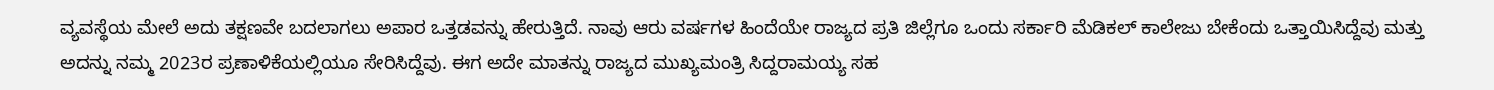ವ್ಯವಸ್ಥೆಯ ಮೇಲೆ ಅದು ತಕ್ಷಣವೇ ಬದಲಾಗಲು ಅಪಾರ ಒತ್ತಡವನ್ನು ಹೇರುತ್ತಿದೆ. ನಾವು ಆರು ವರ್ಷಗಳ ಹಿಂದೆಯೇ ರಾಜ್ಯದ ಪ್ರತಿ ಜಿಲ್ಲೆಗೂ ಒಂದು ಸರ್ಕಾರಿ ಮೆಡಿಕಲ್ ಕಾಲೇಜು ಬೇಕೆಂದು ಒತ್ತಾಯಿಸಿದ್ದೆವು ಮತ್ತು ಅದನ್ನು ನಮ್ಮ 2023ರ ಪ್ರಣಾಳಿಕೆಯಲ್ಲಿಯೂ ಸೇರಿಸಿದ್ದೆವು. ಈಗ ಅದೇ ಮಾತನ್ನು ರಾಜ್ಯದ ಮುಖ್ಯಮಂತ್ರಿ ಸಿದ್ದರಾಮಯ್ಯ ಸಹ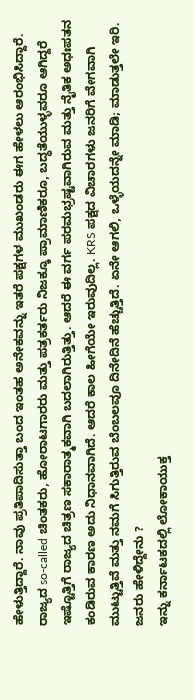ಹೇಳುತ್ತಿದ್ದಾರೆ. ನಾವು ಪ್ರತಿಪಾದಿಸುತ್ತಾ ಬಂದ ಇಂತಹ ಅನೇಕವನ್ನು ಇತರೆ ಪಕ್ಷಗಳ ಮುಖಂಡರು ಈಗ ಹೇಳಲು ಆರಂಭಿಸಿದ್ದಾರೆ.
ರಾಜ್ಯದ so-called ಚಿಂತಕರು, ಹೋರಾಟಗಾರರು ಮತ್ತು ಪತ್ರಕರ್ತರು ನಿಜಕ್ಕೂ ಪ್ರಾಮಾಣಿಕರೂ, ಬದ್ಧತೆಯುಳ್ಳವರೂ ಆಗಿದ್ದರೆ ಇಷ್ಟೊತ್ತಿಗೆ ರಾಜ್ಯದ ಚಿತ್ರಣ ಸಕಾರಾತ್ಮಕವಾಗಿ ಬದಲಾಗಿರುತ್ತಿತ್ತು. ಆದರೆ ಈ ವರ್ಗ ಪರಮಭ್ರಷ್ಟವಾಗಿರುವ ಮತ್ತು ನೈತಿಕ ಅಧಃಪತನ ಕಂಡಿರುವ ಕಾರಣ ಅದು ನಿಧಾನವಾಗಿದೆ. ಆದರೆ ಕಾಲ ಹೀಗೆಯೇ ಇರುವುದಿಲ್ಲ. KRS ಪಕ್ಷದ ವಿಚಾರಗಳು ಜನರಿಗೆ ವೇಗವಾಗಿ ಮುಟ್ಟುತ್ತಿವೆ ಮತ್ತು ನಮಗೆ ಸಿಗುತ್ತಿರುವ ಬೆಂಬಲವೂ ದಿನೇದಿನೆ ಹೆಚ್ಚುತ್ತಿದೆ. ಏನೇ ಆಗಲಿ, ಒಳ್ಳೆಯದನ್ನೇ ಮಾಡಿ; ಮಾಡುತ್ತಲೇ ಇರಿ.
ಜನರು ಹೇಳಿದ್ದೇನು ?
ಇನ್ನು ಕರ್ನಾಟಕದಲ್ಲಿ ಲೋಕಾಯುಕ್ತ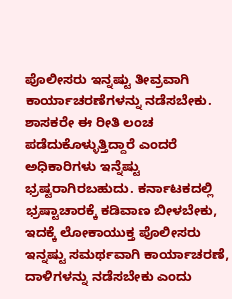ಪೊಲೀಸರು ಇನ್ನಷ್ಟು ತೀವ್ರವಾಗಿ ಕಾರ್ಯಾಚರಣೆಗಳನ್ನು ನಡೆಸಬೇಕು. ಶಾಸಕರೇ ಈ ರೀತಿ ಲಂಚ ಪಡೆದುಕೊಳ್ಳುತ್ತಿದ್ದಾರೆ ಎಂದರೆ ಅಧಿಕಾರಿಗಳು ಇನ್ನೆಷ್ಟು ಭ್ರಷ್ಟರಾಗಿರಬಹುದು. ಕರ್ನಾಟಕದಲ್ಲಿ ಭ್ರಷ್ಟಾಚಾರಕ್ಕೆ ಕಡಿವಾಣ ಬೀಳಬೇಕು, ಇದಕ್ಕೆ ಲೋಕಾಯುಕ್ತ ಪೊಲೀಸರು ಇನ್ನಷ್ಟು ಸಮರ್ಥವಾಗಿ ಕಾರ್ಯಾಚರಣೆ, ದಾಳಿಗಳನ್ನು ನಡೆಸಬೇಕು ಎಂದು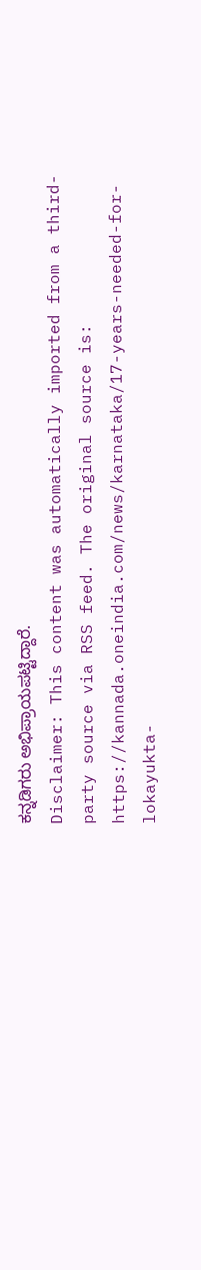ಕನ್ನಡಿಗರು ಅಭಿಪ್ರಾಯಪಟ್ಟಿದ್ದಾರೆ.
Disclaimer: This content was automatically imported from a third-party source via RSS feed. The original source is: https://kannada.oneindia.com/news/karnataka/17-years-needed-for-lokayukta-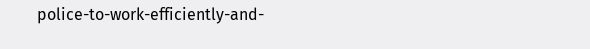police-to-work-efficiently-and-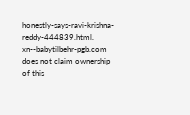honestly-says-ravi-krishna-reddy-444839.html. xn--babytilbehr-pgb.com does not claim ownership of this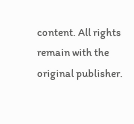content. All rights remain with the original publisher.